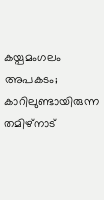കയ്പമംഗലം അപകടം; കാറിലുണ്ടായിരുന്ന തമിഴ്നാട്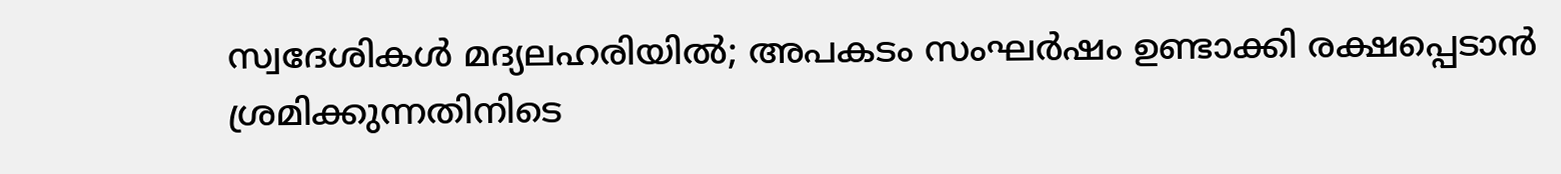സ്വദേശികൾ മദ്യലഹരിയിൽ; അപകടം സംഘർഷം ഉണ്ടാക്കി രക്ഷപ്പെടാൻ ശ്രമിക്കുന്നതിനിടെ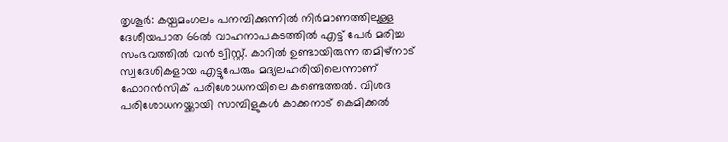തൃശൂര്‍: കയ്പമംഗലം പനമ്പിക്കുന്നില്‍ നിര്‍മാണത്തിലുള്ള ദേശീയപാത 66ല്‍ വാഹനാപകടത്തില്‍ എട്ട് പേര്‍ മരിച്ച സംഭവത്തിൽ വൻ ട്വിസ്റ്റ്. കാറിൽ ഉണ്ടായിരുന്ന തമിഴ്നാട് സ്വദേശികളായ എട്ടുപേരും മദ്യലഹരിയിലെന്നാണ് ഫോറൻസിക് പരിശോധനയിലെ കണ്ടെത്തൽ. വിശദ പരിശോധനയ്ക്കായി സാമ്പിളുകൾ കാക്കനാട് കെമിക്കൽ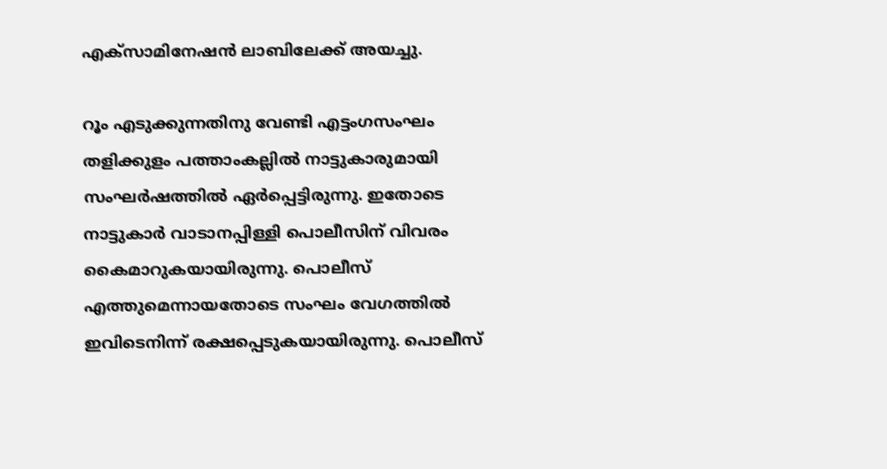എക്സാമിനേഷൻ ലാബിലേക്ക് അയച്ചു.

റൂം എടുക്കുന്നതിനു വേണ്ടി എട്ടംഗസംഘം തളിക്കുളം പത്താംകല്ലിൽ നാട്ടുകാരുമായി സംഘർഷത്തിൽ ഏർപ്പെട്ടിരുന്നു. ഇതോടെ നാട്ടുകാർ വാടാനപ്പിള്ളി പൊലീസിന് വിവരം കൈമാറുകയായിരുന്നു. പൊലീസ് എത്തുമെന്നായതോടെ സംഘം വേഗത്തിൽ ഇവിടെനിന്ന് രക്ഷപ്പെടുകയായിരുന്നു. പൊലീസ്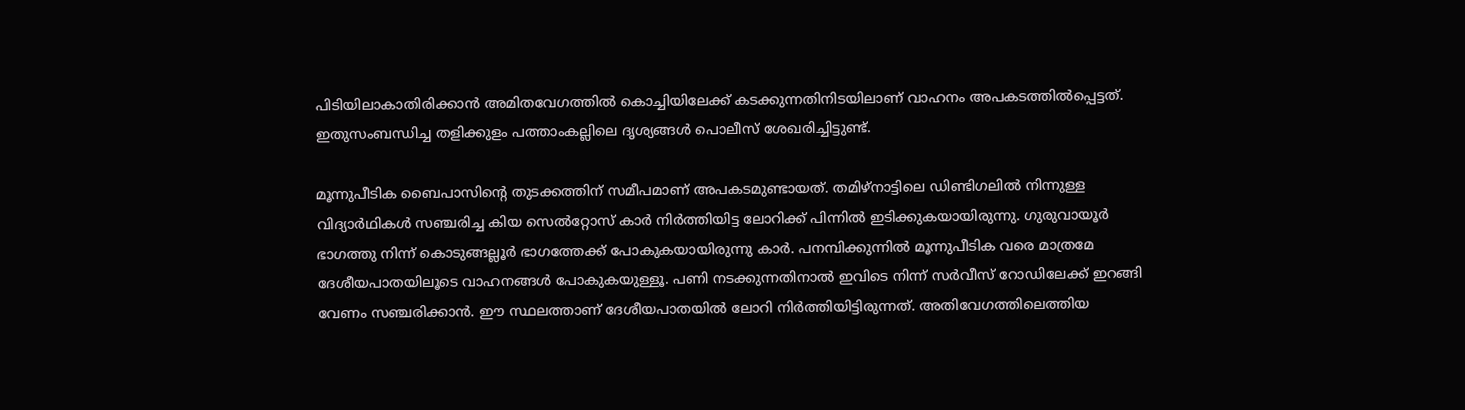പിടിയിലാകാതിരിക്കാൻ അമിതവേഗത്തിൽ കൊച്ചിയിലേക്ക് കടക്കുന്നതിനിടയിലാണ് വാഹനം അപകടത്തിൽപ്പെട്ടത്. ഇതുസംബന്ധിച്ച തളിക്കുളം പത്താംകല്ലിലെ ദൃശ്യങ്ങൾ പൊലീസ് ശേഖരിച്ചിട്ടുണ്ട്.

മൂന്നുപീടിക ബൈപാസിന്റെ തുടക്കത്തിന് സമീപമാണ് അപകടമുണ്ടായത്. തമിഴ്‌നാട്ടിലെ ഡിണ്ടിഗലില്‍ നിന്നുള്ള വിദ്യാര്‍ഥികള്‍ സഞ്ചരിച്ച കിയ സെല്‍റ്റോസ് കാര്‍ നിര്‍ത്തിയിട്ട ലോറിക്ക് പിന്നില്‍ ഇടിക്കുകയായിരുന്നു. ഗുരുവായൂര്‍ ഭാഗത്തു നിന്ന് കൊടുങ്ങല്ലൂര്‍ ഭാഗത്തേക്ക് പോകുകയായിരുന്നു കാര്‍. പനമ്പിക്കുന്നില്‍ മൂന്നുപീടിക വരെ മാത്രമേ ദേശീയപാതയിലൂടെ വാഹനങ്ങള്‍ പോകുകയുള്ളൂ. പണി നടക്കുന്നതിനാല്‍ ഇവിടെ നിന്ന് സര്‍വീസ് റോഡിലേക്ക് ഇറങ്ങി വേണം സഞ്ചരിക്കാന്‍. ഈ സ്ഥലത്താണ് ദേശീയപാതയില്‍ ലോറി നിര്‍ത്തിയിട്ടിരുന്നത്. അതിവേഗത്തിലെത്തിയ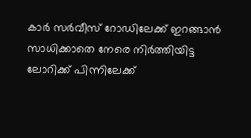കാര്‍ സര്‍വീസ് റോഡിലേക്ക് ഇറങ്ങാന്‍ സാധിക്കാതെ നേരെ നിര്‍ത്തിയിട്ട ലോറിക്ക് പിന്നിലേക്ക്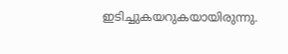ഇടിച്ചുകയറുകയായിരുന്നു.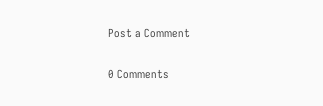Post a Comment

0 Comments